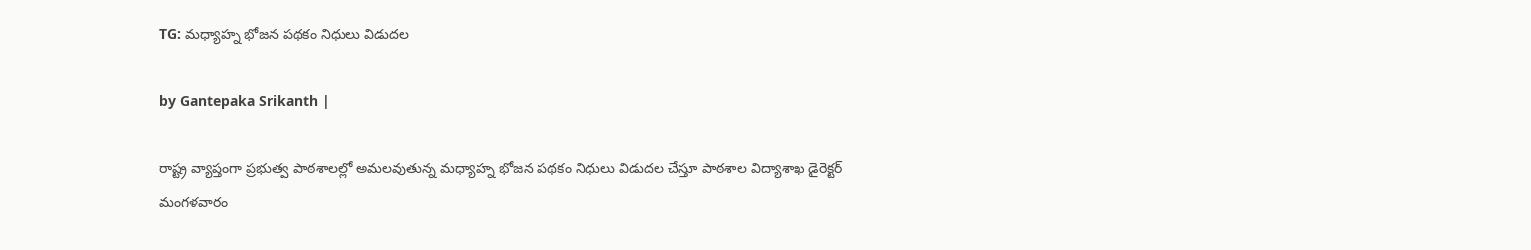TG: మధ్యాహ్న భోజన పథకం నిధులు విడుదల

by Gantepaka Srikanth |

రాష్ట్ర వ్యాప్తంగా ప్రభుత్వ పాఠశాలల్లో అమలవుతున్న మధ్యాహ్న భోజన పథకం నిధులు విడుదల చేస్తూ పాఠశాల విద్యాశాఖ డైరెక్టర్ మంగళవారం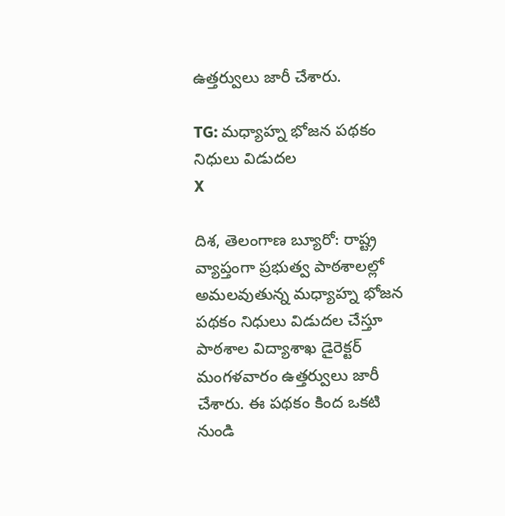ఉత్తర్వులు జారీ చేశారు.

TG: మధ్యాహ్న భోజన పథకం నిధులు విడుదల
X

దిశ, తెలంగాణ బ్యూరో: రాష్ట్ర వ్యాప్తంగా ప్రభుత్వ పాఠశాలల్లో అమలవుతున్న మధ్యాహ్న భోజన పథకం నిధులు విడుదల చేస్తూ పాఠశాల విద్యాశాఖ డైరెక్టర్ మంగళవారం ఉత్తర్వులు జారీ చేశారు. ఈ పథకం కింద ఒకటి నుండి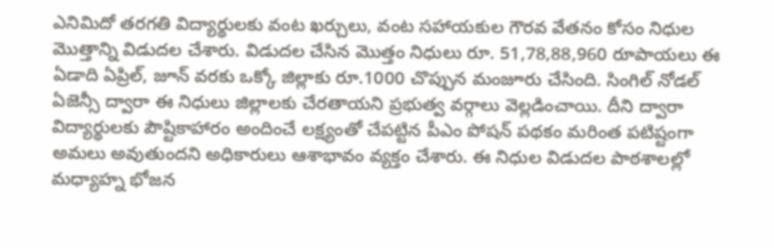ఎనిమిదో తరగతి విద్యార్థులకు వంట ఖర్చులు, వంట సహాయకుల గౌరవ వేతనం కోసం నిధుల మొత్తాన్ని విడుదల చేశారు. విడుదల చేసిన మొత్తం నిధులు రూ. 51,78,88,960 రూపాయలు ఈ ఏడాది ఏప్రిల్, జూన్ వరకు ఒక్కో జిల్లాకు రూ.1000 చొప్పున మంజూరు చేసింది. సింగిల్ నోడల్ ఏజెన్సీ ద్వారా ఈ నిధులు జిల్లాలకు చేరతాయని ప్రభుత్వ వర్గాలు వెల్లడించాయి. దీని ద్వారా విద్యార్థులకు పౌష్టికాహారం అందించే లక్ష్యంతో చేపట్టిన పీఎం పోషన్ పథకం మరింత పటిష్టంగా అమలు అవుతుందని అధికారులు ఆశాభావం వ్యక్తం చేశారు. ఈ నిధుల విడుదల పాఠశాలల్లో మధ్యాహ్న భోజన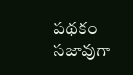పథకం సజావుగా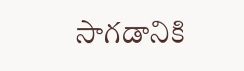సాగడానికి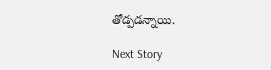తోడ్పడన్నాయి.

Next Story